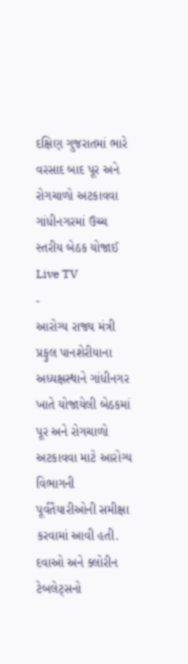દક્ષિણ ગુજરાતમાં ભારે વરસાદ બાદ પૂર અને રોગચાળો અટકાવવા ગાંધીનગરમાં ઉચ્ચ સ્તરીય બેઠક યોજાઈ
Live TV
-
આરોગ્ય રાજ્ય મંત્રી પ્રફુલ પાનશેરીયાના અધ્યક્ષસ્થાને ગાંધીનગર ખાતે યોજાયેલી બેઠકમાં પૂર અને રોગચાળો અટકાવવા માટે આરોગ્ય વિભાગની પૂર્વતૈયારીઓની સમીક્ષા કરવામાં આવી હતી.
દવાઓ અને ક્લોરીન ટેબલેટ્સનો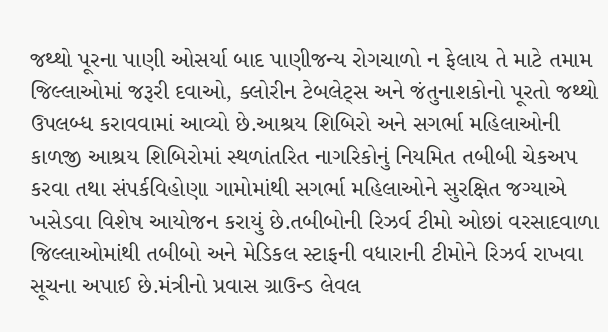જથ્થો પૂરના પાણી ઓસર્યા બાદ પાણીજન્ય રોગચાળો ન ફેલાય તે માટે તમામ જિલ્લાઓમાં જરૂરી દવાઓ, ક્લોરીન ટેબલેટ્સ અને જંતુનાશકોનો પૂરતો જથ્થો ઉપલબ્ધ કરાવવામાં આવ્યો છે.આશ્રય શિબિરો અને સગર્ભા મહિલાઓની કાળજી આશ્રય શિબિરોમાં સ્થળાંતરિત નાગરિકોનું નિયમિત તબીબી ચેકઅપ કરવા તથા સંપર્કવિહોણા ગામોમાંથી સગર્ભા મહિલાઓને સુરક્ષિત જગ્યાએ ખસેડવા વિશેષ આયોજન કરાયું છે.તબીબોની રિઝર્વ ટીમો ઓછાં વરસાદવાળા જિલ્લાઓમાંથી તબીબો અને મેડિકલ સ્ટાફની વધારાની ટીમોને રિઝર્વ રાખવા સૂચના અપાઈ છે.મંત્રીનો પ્રવાસ ગ્રાઉન્ડ લેવલ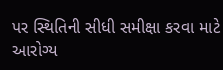પર સ્થિતિની સીધી સમીક્ષા કરવા માટે આરોગ્ય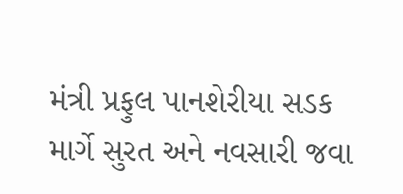મંત્રી પ્રફુલ પાનશેરીયા સડક માર્ગે સુરત અને નવસારી જવા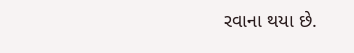રવાના થયા છે.